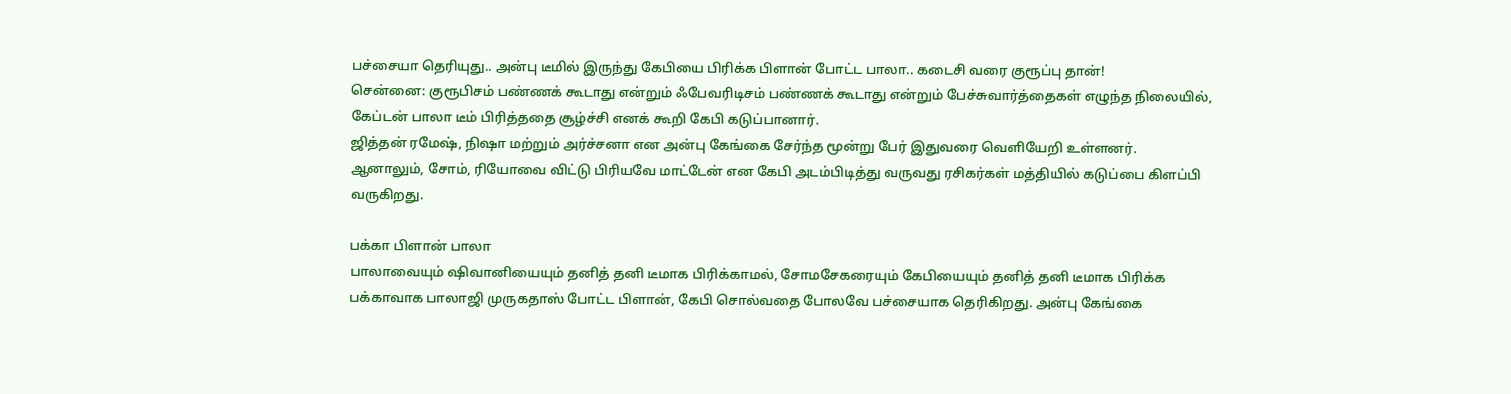பச்சையா தெரியுது.. அன்பு டீமில் இருந்து கேபியை பிரிக்க பிளான் போட்ட பாலா.. கடைசி வரை குரூப்பு தான்!
சென்னை: குரூபிசம் பண்ணக் கூடாது என்றும் ஃபேவரிடிசம் பண்ணக் கூடாது என்றும் பேச்சுவார்த்தைகள் எழுந்த நிலையில், கேப்டன் பாலா டீம் பிரித்ததை சூழ்ச்சி எனக் கூறி கேபி கடுப்பானார்.
ஜித்தன் ரமேஷ், நிஷா மற்றும் அர்ச்சனா என அன்பு கேங்கை சேர்ந்த மூன்று பேர் இதுவரை வெளியேறி உள்ளனர்.
ஆனாலும், சோம், ரியோவை விட்டு பிரியவே மாட்டேன் என கேபி அடம்பிடித்து வருவது ரசிகர்கள் மத்தியில் கடுப்பை கிளப்பி வருகிறது.

பக்கா பிளான் பாலா
பாலாவையும் ஷிவானியையும் தனித் தனி டீமாக பிரிக்காமல், சோமசேகரையும் கேபியையும் தனித் தனி டீமாக பிரிக்க பக்காவாக பாலாஜி முருகதாஸ் போட்ட பிளான், கேபி சொல்வதை போலவே பச்சையாக தெரிகிறது. அன்பு கேங்கை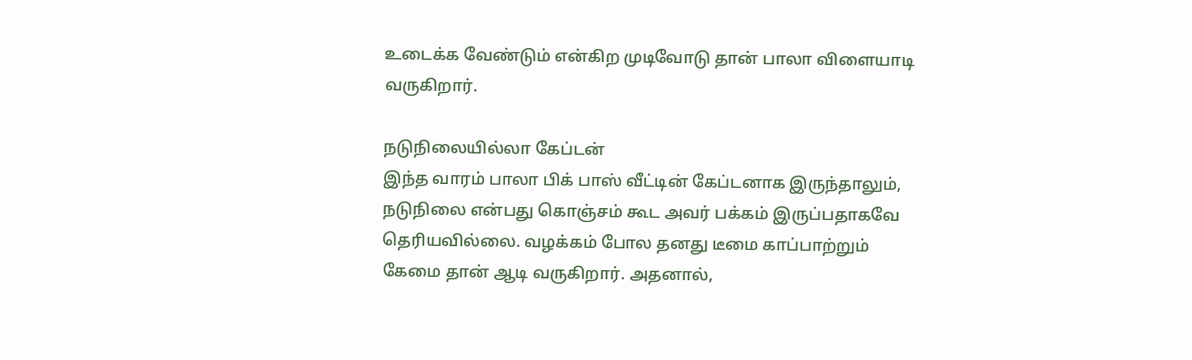உடைக்க வேண்டும் என்கிற முடிவோடு தான் பாலா விளையாடி வருகிறார்.

நடுநிலையில்லா கேப்டன்
இந்த வாரம் பாலா பிக் பாஸ் வீட்டின் கேப்டனாக இருந்தாலும், நடுநிலை என்பது கொஞ்சம் கூட அவர் பக்கம் இருப்பதாகவே தெரியவில்லை. வழக்கம் போல தனது டீமை காப்பாற்றும் கேமை தான் ஆடி வருகிறார். அதனால்,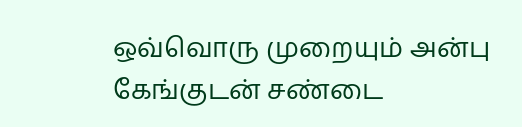ஒவ்வொரு முறையும் அன்பு கேங்குடன் சண்டை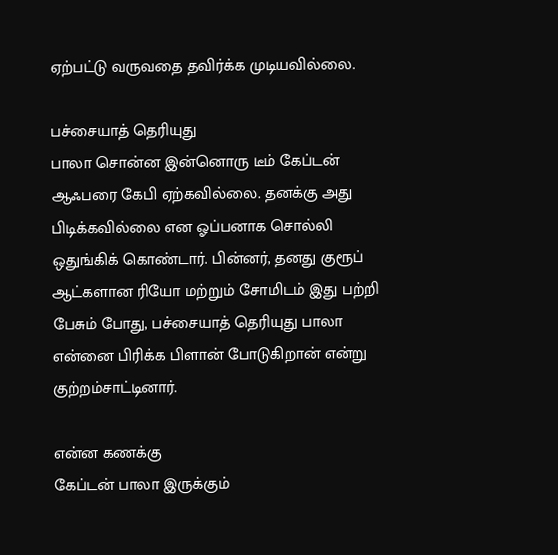ஏற்பட்டு வருவதை தவிர்க்க முடியவில்லை.

பச்சையாத் தெரியுது
பாலா சொன்ன இன்னொரு டீம் கேப்டன் ஆஃபரை கேபி ஏற்கவில்லை. தனக்கு அது பிடிக்கவில்லை என ஓப்பனாக சொல்லி ஒதுங்கிக் கொண்டார். பின்னர், தனது குரூப் ஆட்களான ரியோ மற்றும் சோமிடம் இது பற்றி பேசும் போது, பச்சையாத் தெரியுது பாலா என்னை பிரிக்க பிளான் போடுகிறான் என்று குற்றம்சாட்டினார்.

என்ன கணக்கு
கேப்டன் பாலா இருக்கும்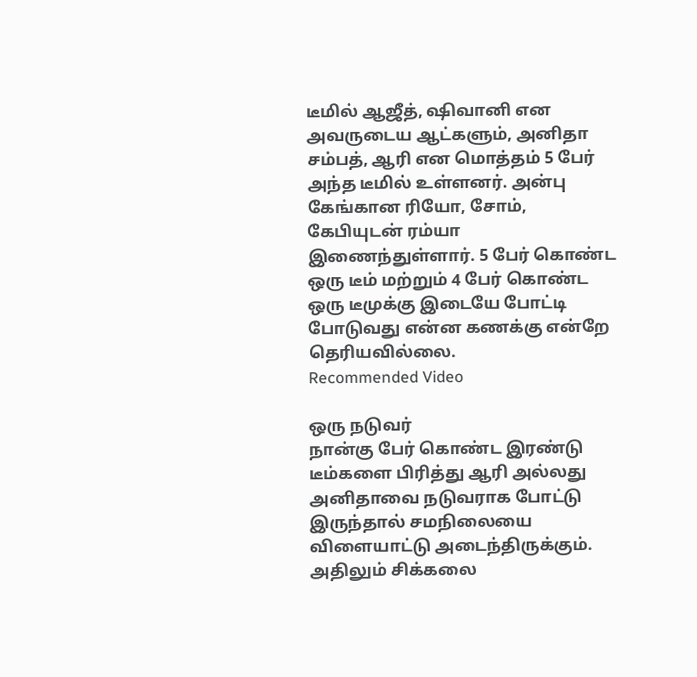டீமில் ஆஜீத், ஷிவானி என அவருடைய ஆட்களும், அனிதா சம்பத், ஆரி என மொத்தம் 5 பேர் அந்த டீமில் உள்ளனர். அன்பு கேங்கான ரியோ, சோம், கேபியுடன் ரம்யா இணைந்துள்ளார். 5 பேர் கொண்ட ஒரு டீம் மற்றும் 4 பேர் கொண்ட ஒரு டீமுக்கு இடையே போட்டி போடுவது என்ன கணக்கு என்றே தெரியவில்லை.
Recommended Video

ஒரு நடுவர்
நான்கு பேர் கொண்ட இரண்டு டீம்களை பிரித்து ஆரி அல்லது அனிதாவை நடுவராக போட்டு இருந்தால் சமநிலையை விளையாட்டு அடைந்திருக்கும். அதிலும் சிக்கலை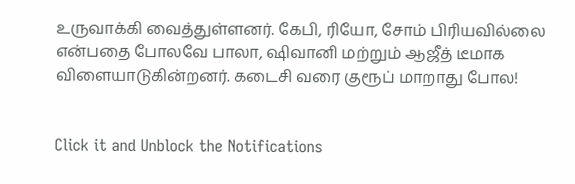உருவாக்கி வைத்துள்ளனர். கேபி, ரியோ, சோம் பிரியவில்லை என்பதை போலவே பாலா, ஷிவானி மற்றும் ஆஜீத் டீமாக விளையாடுகின்றனர். கடைசி வரை குரூப் மாறாது போல!


Click it and Unblock the Notifications